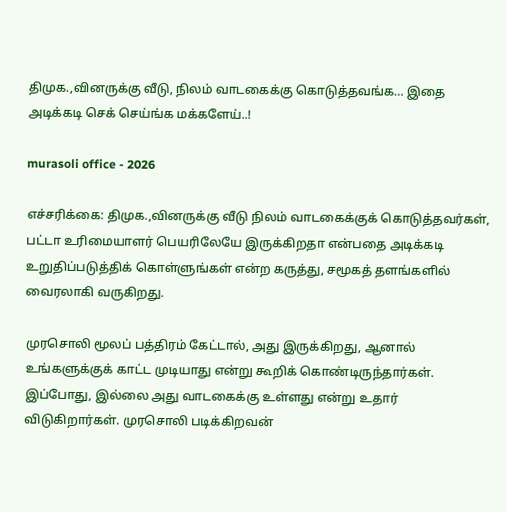திமுக.,வினருக்கு வீடு, நிலம் வாடகைக்கு கொடுத்தவங்க… இதை அடிக்கடி செக் செய்ங்க மக்களேய்..!

murasoli office - 2026

எச்சரிக்கை: திமுக.,வினருக்கு வீடு நிலம் வாடகைக்குக் கொடுத்தவர்கள், பட்டா உரிமையாளர் பெயரிலேயே இருக்கிறதா என்பதை அடிக்கடி உறுதிப்படுத்திக் கொள்ளுங்கள் என்ற கருத்து, சமூகத் தளங்களில் வைரலாகி வருகிறது.

முரசொலி மூலப் பத்திரம் கேட்டால், அது இருக்கிறது, ஆனால் உங்களுக்குக் காட்ட முடியாது என்று கூறிக் கொண்டிருந்தார்கள். இப்போது, இல்லை அது வாடகைக்கு உள்ளது என்று உதார் விடுகிறார்கள். முரசொலி படிக்கிறவன்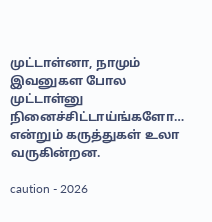முட்டாள்னா, நாமும் இவனுகள போல முட்டாள்னு நினைச்சிட்டாய்ங்களோ… என்றும் கருத்துகள் உலா வருகின்றன.

caution - 2026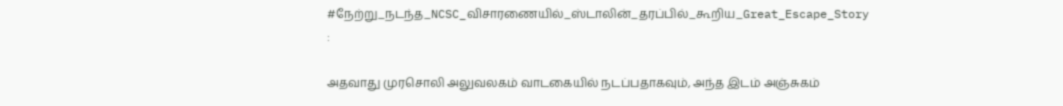#நேற்று_நடந்த_NCSC_விசாரணையில்_ஸ்டாலின்_தரப்பில்_கூறிய_Great_Escape_Story :

அதவாது முரசொலி அலுவலகம் வாடகையில் நடப்பதாகவும், அந்த இடம் அஞ்சுகம்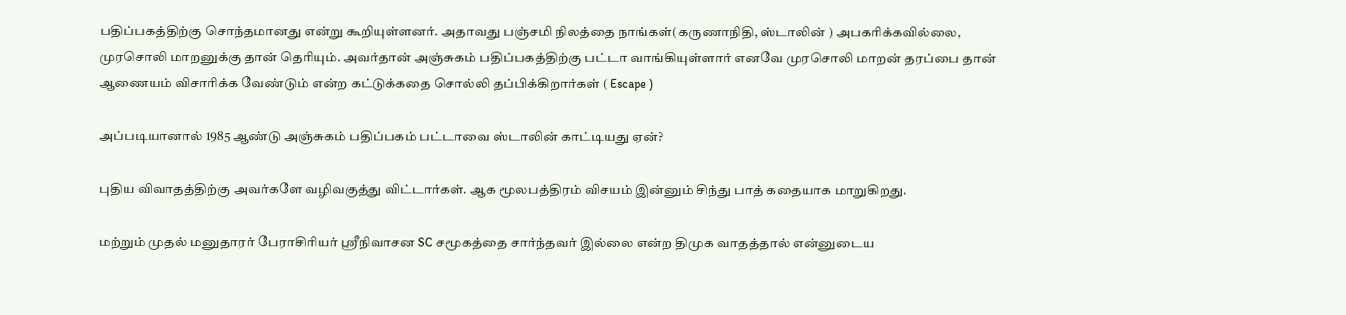பதிப்பகத்திற்கு சொந்தமானது என்று கூறியுள்ளனர். அதாவது பஞ்சமி நிலத்தை நாங்கள்(கருணாநிதி, ஸ்டாலின் ) அபகரிக்கவில்லை, முரசொலி மாறனுக்கு தான் தெரியும். அவர்தான் அஞ்சுகம் பதிப்பகத்திற்கு பட்டா வாங்கியுள்ளார் எனவே முரசொலி மாறன் தரப்பை தான் ஆணையம் விசாரிக்க வேண்டும் என்ற கட்டுக்கதை சொல்லி தப்பிக்கிறார்கள் ( Escape )

அப்படியானால் 1985 ஆண்டு அஞ்சுகம் பதிப்பகம் பட்டாவை ஸ்டாலின் காட்டியது ஏன்?

புதிய விவாதத்திற்கு அவர்களே வழிவகுத்து விட்டார்கள். ஆக மூலபத்திரம் விசயம் இன்னும் சிந்து பாத் கதையாக மாறுகிறது.

மற்றும் முதல் மனுதாரர் பேராசிரியர் ஸ்ரீநிவாசன SC சமூகத்தை சார்ந்தவர் இல்லை என்ற திமுக வாதத்தால் என்னுடைய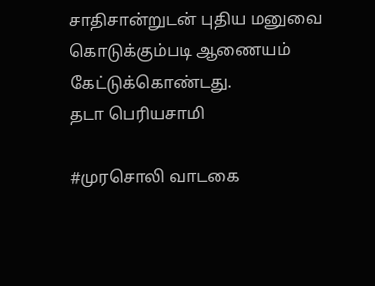சாதிசான்றுடன் புதிய மனுவை கொடுக்கும்படி ஆணையம் கேட்டுக்கொண்டது.
தடா பெரியசாமி

#முரசொலி வாடகை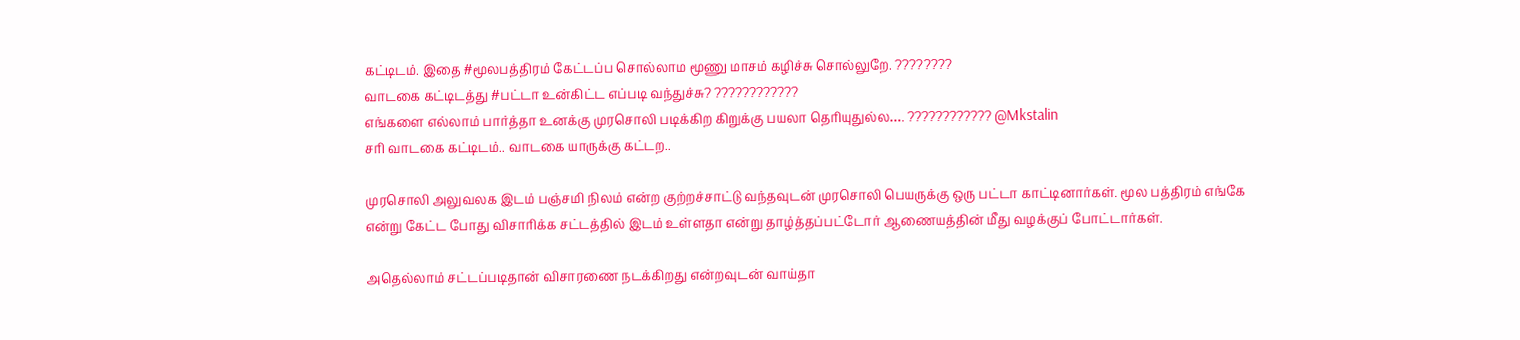கட்டிடம். இதை #மூலபத்திரம் கேட்டப்ப சொல்லாம மூணு மாசம் கழிச்சு சொல்லுறே. ????????
வாடகை கட்டிடத்து #பட்டா உன்கிட்ட எப்படி வந்துச்சு? ????????????
எங்களை எல்லாம் பார்த்தா உனக்கு முரசொலி படிக்கிற கிறுக்கு பயலா தெரியுதுல்ல…. ???????????? @Mkstalin
சரி வாடகை கட்டிடம்.. வாடகை யாருக்கு கட்டற..

முரசொலி அலுவலக இடம் பஞ்சமி நிலம் என்ற குற்றச்சாட்டு வந்தவுடன் முரசொலி பெயருக்கு ஒரு பட்டா காட்டினார்கள். மூல பத்திரம் எங்கே என்று கேட்ட போது விசாரிக்க சட்டத்தில் இடம் உள்ளதா என்று தாழ்த்தப்பட்டோர் ஆணையத்தின் மீது வழக்குப் போட்டார்கள்.

அதெல்லாம் சட்டப்படிதான் விசாரணை நடக்கிறது என்றவுடன் வாய்தா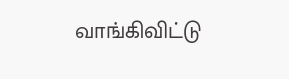வாங்கிவிட்டு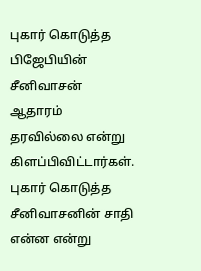புகார் கொடுத்த பிஜேபியின் சீனிவாசன் ஆதாரம் தரவில்லை என்று கிளப்பிவிட்டார்கள். புகார் கொடுத்த சீனிவாசனின் சாதி என்ன என்று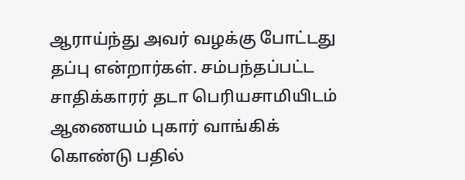ஆராய்ந்து அவர் வழக்கு போட்டது தப்பு என்றார்கள். சம்பந்தப்பட்ட சாதிக்காரர் தடா பெரியசாமியிடம் ஆணையம் புகார் வாங்கிக் கொண்டு பதில்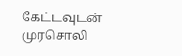கேட்டவுடன் முரசொலி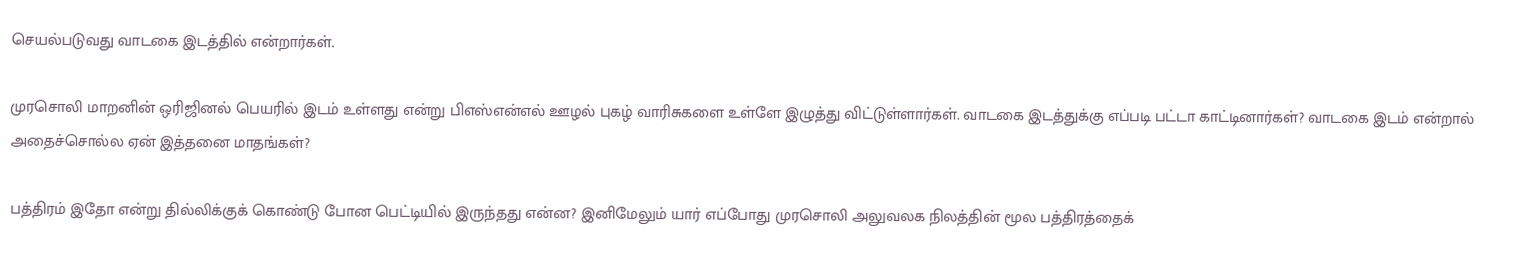செயல்படுவது வாடகை இடத்தில் என்றார்கள்.

முரசொலி மாறனின் ஒரிஜினல் பெயரில் இடம் உள்ளது என்று பிஎஸ்என்எல் ஊழல் புகழ் வாரிசுகளை உள்ளே இழுத்து விட்டுள்ளார்கள். வாடகை இடத்துக்கு எப்படி பட்டா காட்டினார்கள்? வாடகை இடம் என்றால் அதைச்சொல்ல ஏன் இத்தனை மாதங்கள்?

பத்திரம் இதோ என்று தில்லிக்குக் கொண்டு போன பெட்டியில் இருந்தது என்ன? இனிமேலும் யார் எப்போது முரசொலி அலுவலக நிலத்தின் மூல பத்திரத்தைக்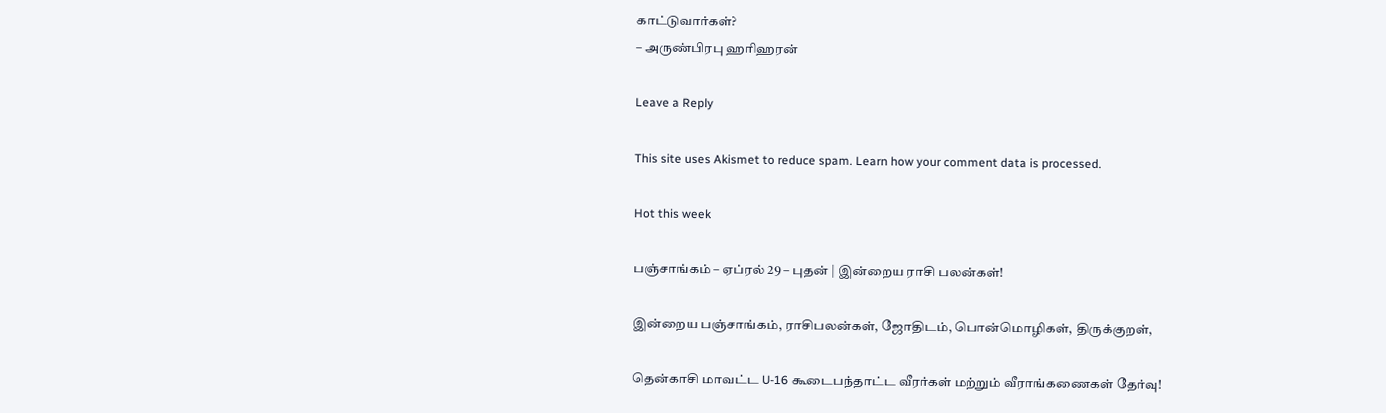காட்டுவார்கள்?
– அருண்பிரபு ஹரிஹரன்

Leave a Reply

This site uses Akismet to reduce spam. Learn how your comment data is processed.

Hot this week

பஞ்சாங்கம் – ஏப்ரல் 29 – புதன் | இன்றைய ராசி பலன்கள்!

இன்றைய பஞ்சாங்கம், ராசிபலன்கள், ஜோதிடம், பொன்மொழிகள், திருக்குறள்,

தென்காசி மாவட்ட U-16 கூடைபந்தாட்ட வீரர்கள் மற்றும் வீராங்கணைகள் தேர்வு!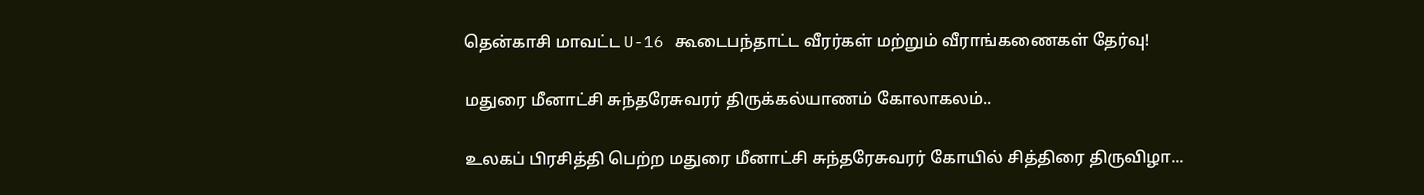தென்காசி மாவட்ட U-16 கூடைபந்தாட்ட வீரர்கள் மற்றும் வீராங்கணைகள் தேர்வு!

மதுரை மீனாட்சி சுந்தரேசுவரர் திருக்கல்யாணம் கோலாகலம்..

உலகப் பிரசித்தி பெற்ற மதுரை மீனாட்சி சுந்தரேசுவரர் கோயில் சித்திரை திருவிழா...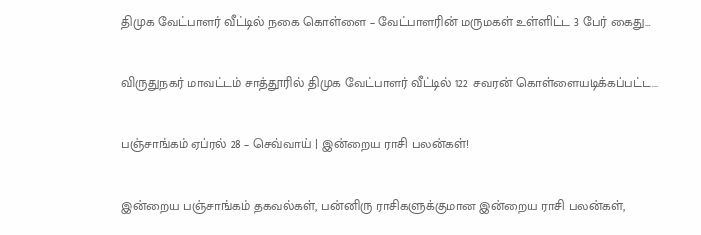திமுக வேட்பாளர் வீட்டில் நகை கொள்ளை – வேட்பாளரின் மருமகள் உள்ளிட்ட 3 பேர் கைது…

விருதுநகர் மாவட்டம் சாத்தூரில் திமுக வேட்பாளர் வீட்டில் 122 சவரன் கொள்ளையடிக்கப்பட்ட...

பஞ்சாங்கம் ஏப்ரல் 28 – செவ்வாய் | இன்றைய ராசி பலன்கள்!

இன்றைய பஞ்சாங்கம் தகவல்கள், பன்னிரு ராசிகளுக்குமான இன்றைய ராசி பலன்கள்,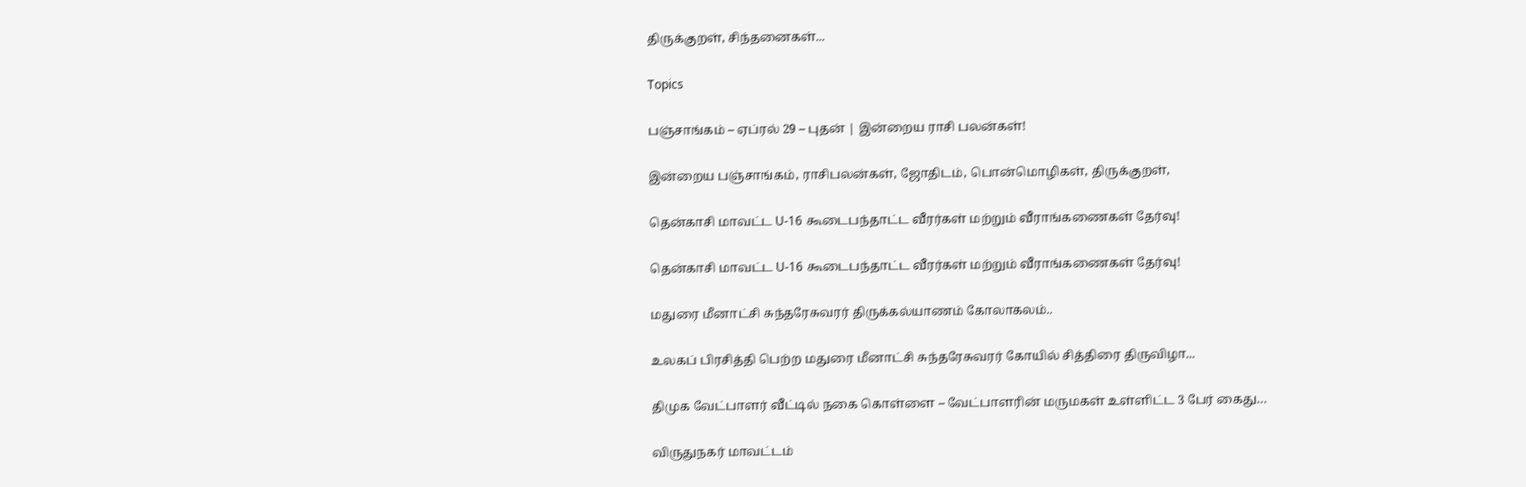திருக்குறள், சிந்தனைகள்...

Topics

பஞ்சாங்கம் – ஏப்ரல் 29 – புதன் | இன்றைய ராசி பலன்கள்!

இன்றைய பஞ்சாங்கம், ராசிபலன்கள், ஜோதிடம், பொன்மொழிகள், திருக்குறள்,

தென்காசி மாவட்ட U-16 கூடைபந்தாட்ட வீரர்கள் மற்றும் வீராங்கணைகள் தேர்வு!

தென்காசி மாவட்ட U-16 கூடைபந்தாட்ட வீரர்கள் மற்றும் வீராங்கணைகள் தேர்வு!

மதுரை மீனாட்சி சுந்தரேசுவரர் திருக்கல்யாணம் கோலாகலம்..

உலகப் பிரசித்தி பெற்ற மதுரை மீனாட்சி சுந்தரேசுவரர் கோயில் சித்திரை திருவிழா...

திமுக வேட்பாளர் வீட்டில் நகை கொள்ளை – வேட்பாளரின் மருமகள் உள்ளிட்ட 3 பேர் கைது…

விருதுநகர் மாவட்டம்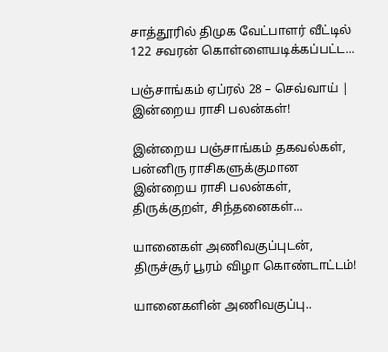சாத்தூரில் திமுக வேட்பாளர் வீட்டில் 122 சவரன் கொள்ளையடிக்கப்பட்ட...

பஞ்சாங்கம் ஏப்ரல் 28 – செவ்வாய் | இன்றைய ராசி பலன்கள்!

இன்றைய பஞ்சாங்கம் தகவல்கள், பன்னிரு ராசிகளுக்குமான இன்றைய ராசி பலன்கள், திருக்குறள், சிந்தனைகள்...

யானைகள் அணிவகுப்புடன், திருச்சூர் பூரம் விழா கொண்டாட்டம்!

யானைகளின் அணிவகுப்பு..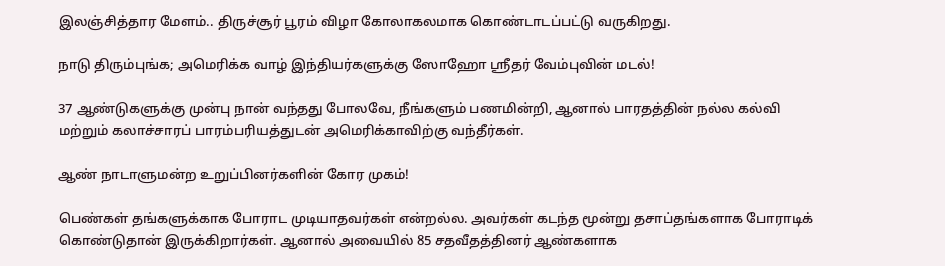இலஞ்சித்தார மேளம்.. திருச்சூர் பூரம் விழா கோலாகலமாக கொண்டாடப்பட்டு வருகிறது.

நாடு திரும்புங்க; அமெரிக்க வாழ் இந்தியர்களுக்கு ஸோஹோ ஸ்ரீதர் வேம்புவின் மடல்!

37 ஆண்டுகளுக்கு முன்பு நான் வந்தது போலவே, நீங்களும் பணமின்றி, ஆனால் பாரதத்தின் நல்ல கல்வி மற்றும் கலாச்சாரப் பாரம்பரியத்துடன் அமெரிக்காவிற்கு வந்தீர்கள்.

ஆண் நாடாளுமன்ற உறுப்பினர்களின் கோர முகம்!

பெண்கள் தங்களுக்காக போராட முடியாதவர்கள் என்றல்ல. அவர்கள் கடந்த மூன்று தசாப்தங்களாக போராடிக் கொண்டுதான் இருக்கிறார்கள். ஆனால் அவையில் 85 சதவீதத்தினர் ஆண்களாக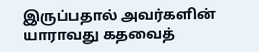இருப்பதால் அவர்களின் யாராவது கதவைத்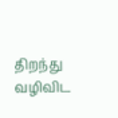திறந்து வழிவிட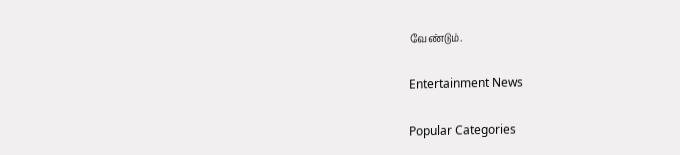வேண்டும்.

Entertainment News

Popular Categories